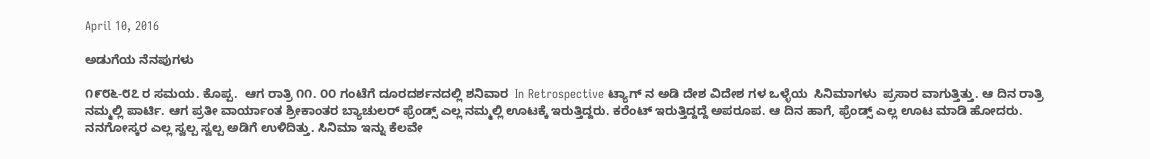April 10, 2016

ಅಡುಗೆಯ ನೆನಪುಗಳು

೧೯೮೬-೮೭ ರ ಸಮಯ. ಕೊಪ್ಪ.  ಆಗ ರಾತ್ರಿ ೧೧. ೦೦ ಗಂಟೆಗೆ ದೂರದರ್ಶನದಲ್ಲಿ ಶನಿವಾರ  In Retrospective ಟ್ಯಾಗ್ ನ ಅಡಿ ದೇಶ ವಿದೇಶ ಗಳ ಒಳ್ಳೆಯ  ಸಿನಿಮಾಗಳು  ಪ್ರಸಾರ ವಾಗುತ್ತಿತ್ತು. ಆ ದಿನ ರಾತ್ರಿ ನಮ್ಮಲ್ಲಿ ಪಾರ್ಟಿ. ಆಗ ಪ್ರತೀ ವಾರ್ಯಾಂತ ಶ್ರೀಕಾಂತರ ಬ್ಯಾಚುಲರ್ ಫ್ರೆಂಡ್ಸ್ ಎಲ್ಲ ನಮ್ಮಲ್ಲಿ ಊಟಕ್ಕೆ ಇರುತ್ತಿದ್ದರು. ಕರೆಂಟ್ ಇರುತ್ತಿದ್ದದ್ದೆ ಅಪರೂಪ. ಆ ದಿನ ಹಾಗೆ, ಫ್ರೆಂಡ್ಸ್ ಎಲ್ಲ ಊಟ ಮಾಡಿ ಹೋದರು. ನನಗೋಸ್ಕರ ಎಲ್ಲ ಸ್ವಲ್ಪ ಸ್ವಲ್ಪ ಅಡಿಗೆ ಉಳಿದಿತ್ತು. ಸಿನಿಮಾ ಇನ್ನು ಕೆಲವೇ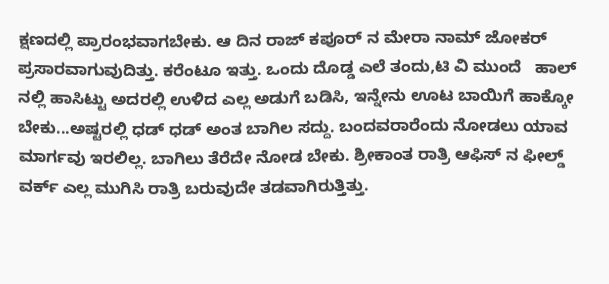ಕ್ಷಣದಲ್ಲಿ ಪ್ರಾರಂಭವಾಗಬೇಕು. ಆ ದಿನ ರಾಜ್ ಕಪೂರ್ ನ ಮೇರಾ ನಾಮ್ ಜೋಕರ್ ಪ್ರಸಾರವಾಗುವುದಿತ್ತು. ಕರೆಂಟೂ ಇತ್ತು. ಒಂದು ದೊಡ್ಡ ಎಲೆ ತಂದು,ಟಿ ವಿ ಮುಂದೆ   ಹಾಲ್  ನಲ್ಲಿ ಹಾಸಿಟ್ಟು ಅದರಲ್ಲಿ ಉಳಿದ ಎಲ್ಲ ಅಡುಗೆ ಬಡಿಸಿ, ಇನ್ನೇನು ಊಟ ಬಾಯಿಗೆ ಹಾಕ್ಕೋ ಬೇಕು...ಅಷ್ಟರಲ್ಲಿ ಧಡ್ ಧಡ್ ಅಂತ ಬಾಗಿಲ ಸದ್ದು. ಬಂದವರಾರೆಂದು ನೋಡಲು ಯಾವ ಮಾರ್ಗವು ಇರಲಿಲ್ಲ. ಬಾಗಿಲು ತೆರೆದೇ ನೋಡ ಬೇಕು. ಶ್ರೀಕಾಂತ ರಾತ್ರಿ ಆಫಿಸ್ ನ ಫೀಲ್ಡ್ ವರ್ಕ್ ಎಲ್ಲ ಮುಗಿಸಿ ರಾತ್ರಿ ಬರುವುದೇ ತಡವಾಗಿರುತ್ತಿತ್ತು.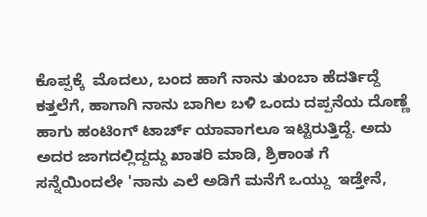ಕೊಪ್ಪಕ್ಕೆ  ಮೊದಲು, ಬಂದ ಹಾಗೆ ನಾನು ತುಂಬಾ ಹೆದರ್ತಿದ್ದೆ ಕತ್ತಲೆಗೆ, ಹಾಗಾಗಿ ನಾನು ಬಾಗಿಲ ಬಳಿ ಒಂದು ದಪ್ಪನೆಯ ದೊಣ್ಣೆ ಹಾಗು ಹಂಟಿಂಗ್ ಟಾರ್ಚ್ ಯಾವಾಗಲೂ ಇಟ್ಟಿರುತ್ತಿದ್ದೆ. ಅದು ಅದರ ಜಾಗದಲ್ಲಿದ್ದದ್ದು ಖಾತರಿ ಮಾಡಿ, ಶ್ರಿಕಾಂತ ಗೆ ಸನ್ನೆಯಿಂದಲೇ 'ನಾನು ಎಲೆ ಅಡಿಗೆ ಮನೆಗೆ ಒಯ್ದು  ಇಡ್ತೇನೆ,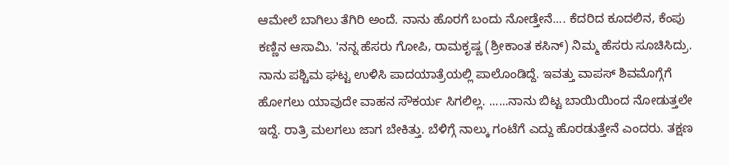ಆಮೇಲೆ ಬಾಗಿಲು ತೆಗಿರಿ ಅಂದೆ. ನಾನು ಹೊರಗೆ ಬಂದು ನೋಡ್ತೇನೆ.... ಕೆದರಿದ ಕೂದಲಿನ, ಕೆಂಪು ಕಣ್ಣಿನ ಆಸಾಮಿ. 'ನನ್ನ ಹೆಸರು ಗೋಪಿ, ರಾಮಕೃಷ್ಣ (ಶ್ರೀಕಾಂತ ಕಸಿನ್) ನಿಮ್ಮ ಹೆಸರು ಸೂಚಿಸಿದ್ರು. ನಾನು ಪಶ್ಚಿಮ ಘಟ್ಟ ಉಳಿಸಿ ಪಾದಯಾತ್ರೆಯಲ್ಲಿ ಪಾಲೊಂಡಿದ್ದೆ. ಇವತ್ತು ವಾಪಸ್ ಶಿವಮೊಗ್ಗೆಗೆ ಹೋಗಲು ಯಾವುದೇ ವಾಹನ ಸೌಕರ್ಯ ಸಿಗಲಿಲ್ಲ. ......ನಾನು ಬಿಟ್ಟ ಬಾಯಿಯಿಂದ ನೋಡುತ್ತಲೇ ಇದ್ದೆ. ರಾತ್ರಿ ಮಲಗಲು ಜಾಗ ಬೇಕಿತ್ತು. ಬೆಳಿಗ್ಗೆ ನಾಲ್ಕು ಗಂಟೆಗೆ ಎದ್ದು ಹೊರಡುತ್ತೇನೆ ಎಂದರು. ತಕ್ಷಣ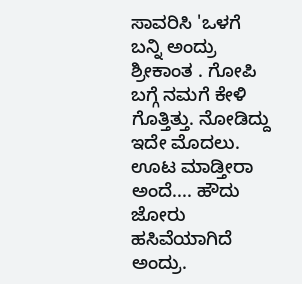ಸಾವರಿಸಿ 'ಒಳಗೆ ಬನ್ನಿ ಅಂದ್ರು ಶ್ರೀಕಾಂತ . ಗೋಪಿ ಬಗ್ಗೆ ನಮಗೆ ಕೇಳಿ ಗೊತ್ತಿತ್ತು. ನೋಡಿದ್ದು ಇದೇ ಮೊದಲು. ಊಟ ಮಾಡ್ತೀರಾ ಅಂದೆ.... ಹೌದು ಜೋರು ಹಸಿವೆಯಾಗಿದೆ ಅಂದ್ರು.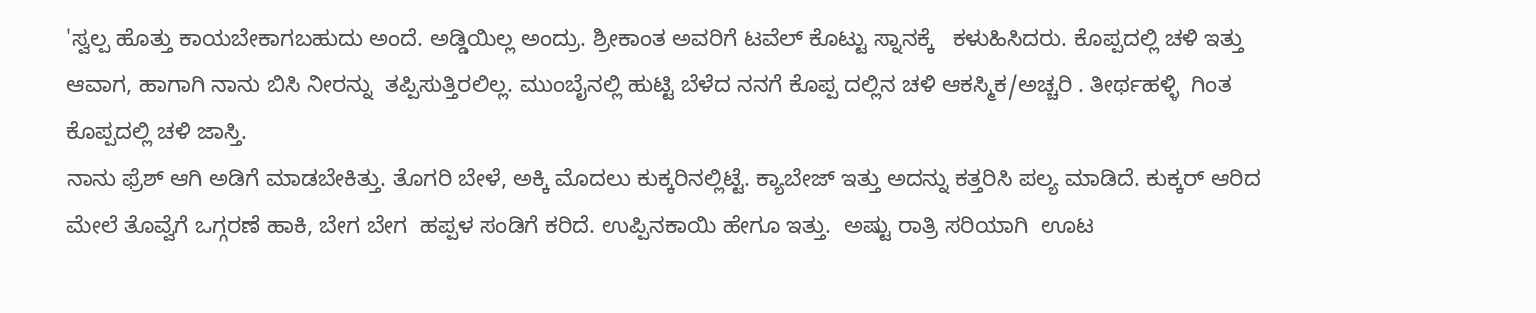'ಸ್ವಲ್ಪ ಹೊತ್ತು ಕಾಯಬೇಕಾಗಬಹುದು ಅಂದೆ. ಅಡ್ಡಿಯಿಲ್ಲ ಅಂದ್ರು. ಶ್ರೀಕಾಂತ ಅವರಿಗೆ ಟವೆಲ್ ಕೊಟ್ಟು ಸ್ನಾನಕ್ಕೆ   ಕಳುಹಿಸಿದರು. ಕೊಪ್ಪದಲ್ಲಿ ಚಳಿ ಇತ್ತು ಆವಾಗ, ಹಾಗಾಗಿ ನಾನು ಬಿಸಿ ನೀರನ್ನು  ತಪ್ಪಿಸುತ್ತಿರಲಿಲ್ಲ. ಮುಂಬೈನಲ್ಲಿ ಹುಟ್ಟಿ ಬೆಳೆದ ನನಗೆ ಕೊಪ್ಪ ದಲ್ಲಿನ ಚಳಿ ಆಕಸ್ಮಿಕ/ಅಚ್ಚರಿ . ತೀರ್ಥಹಳ್ಳಿ  ಗಿಂತ ಕೊಪ್ಪದಲ್ಲಿ ಚಳಿ ಜಾಸ್ತಿ.
ನಾನು ಫ್ರೆಶ್ ಆಗಿ ಅಡಿಗೆ ಮಾಡಬೇಕಿತ್ತು. ತೊಗರಿ ಬೇಳೆ, ಅಕ್ಕಿ ಮೊದಲು ಕುಕ್ಕರಿನಲ್ಲಿಟ್ಟೆ. ಕ್ಯಾಬೇಜ್ ಇತ್ತು ಅದನ್ನು ಕತ್ತರಿಸಿ ಪಲ್ಯ ಮಾಡಿದೆ. ಕುಕ್ಕರ್ ಆರಿದ ಮೇಲೆ ತೊವ್ವೆಗೆ ಒಗ್ಗರಣೆ ಹಾಕಿ, ಬೇಗ ಬೇಗ  ಹಪ್ಪಳ ಸಂಡಿಗೆ ಕರಿದೆ. ಉಪ್ಪಿನಕಾಯಿ ಹೇಗೂ ಇತ್ತು.  ಅಷ್ಟು ರಾತ್ರಿ ಸರಿಯಾಗಿ  ಊಟ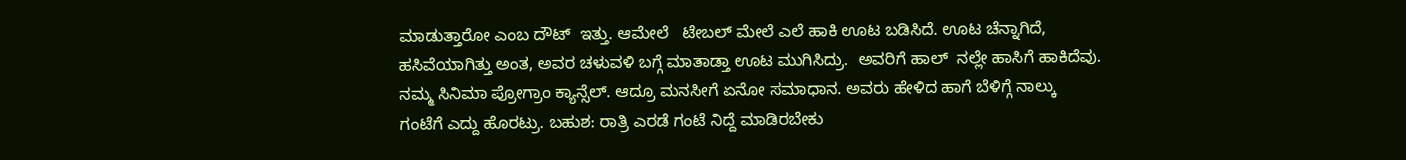ಮಾಡುತ್ತಾರೋ ಎಂಬ ದೌಟ್  ಇತ್ತು. ಆಮೇಲೆ   ಟೇಬಲ್ ಮೇಲೆ ಎಲೆ ಹಾಕಿ ಊಟ ಬಡಿಸಿದೆ. ಊಟ ಚೆನ್ನಾಗಿದೆ, ಹಸಿವೆಯಾಗಿತ್ತು ಅಂತ, ಅವರ ಚಳುವಳಿ ಬಗ್ಗೆ ಮಾತಾಡ್ತಾ ಊಟ ಮುಗಿಸಿದ್ರು.  ಅವರಿಗೆ ಹಾಲ್  ನಲ್ಲೇ ಹಾಸಿಗೆ ಹಾಕಿದೆವು. ನಮ್ಮ ಸಿನಿಮಾ ಪ್ರೋಗ್ರಾಂ ಕ್ಯಾನ್ಸೆಲ್. ಆದ್ರೂ ಮನಸೀಗೆ ಏನೋ ಸಮಾಧಾನ. ಅವರು ಹೇಳಿದ ಹಾಗೆ ಬೆಳಿಗ್ಗೆ ನಾಲ್ಕು ಗಂಟೆಗೆ ಎದ್ದು ಹೊರಟ್ರು. ಬಹುಶ: ರಾತ್ರಿ ಎರಡೆ ಗಂಟೆ ನಿದ್ದೆ ಮಾಡಿರಬೇಕು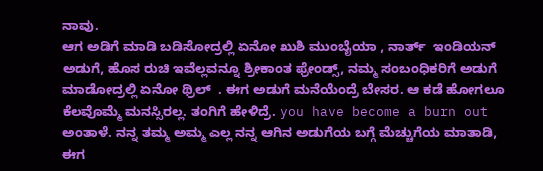ನಾವು.
ಆಗ ಅಡಿಗೆ ಮಾಡಿ ಬಡಿಸೋದ್ರಲ್ಲಿ ಏನೋ ಖುಶಿ ಮುಂಬೈಯಾ , ನಾರ್ತ್  ಇಂಡಿಯನ್ ಅಡುಗೆ, ಹೊಸ ರುಚಿ ಇವೆಲ್ಲವನ್ನೂ ಶ್ರೀಕಾಂತ ಫ್ರೇಂಡ್ಸ್, ನಮ್ಮ ಸಂಬಂಧಿಕರಿಗೆ ಅಡುಗೆ ಮಾಡೋದ್ರಲ್ಲಿ ಏನೋ ಥ್ರಿಲ್  . ಈಗ ಅಡುಗೆ ಮನೆಯೆಂದ್ರೆ ಬೇಸರ. ಆ ಕಡೆ ಹೋಗಲೂ ಕೆಲವೊಮ್ಮೆ ಮನಸ್ಸಿರಲ್ಲ. ತಂಗಿಗೆ ಹೇಳಿದ್ರೆ. you have become a burn out  ಅಂತಾಳೆ. ನನ್ನ ತಮ್ಮ ಅಮ್ಮ ಎಲ್ಲ ನನ್ನ ಆಗಿನ ಅಡುಗೆಯ ಬಗ್ಗೆ ಮೆಚ್ಚುಗೆಯ ಮಾತಾಡಿ, ಈಗ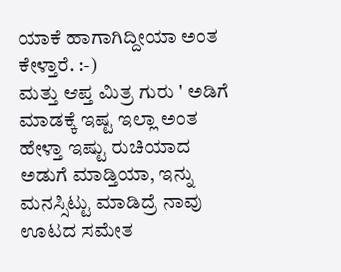ಯಾಕೆ ಹಾಗಾಗಿದ್ದೀಯಾ ಅಂತ ಕೇಳ್ತಾರೆ. :-)
ಮತ್ತು ಆಪ್ತ ಮಿತ್ರ ಗುರು ' ಅಡಿಗೆ ಮಾಡಕ್ಕೆ ಇಷ್ಟ ಇಲ್ಲಾ ಅಂತ ಹೇಳ್ತಾ ಇಷ್ಟು ರುಚಿಯಾದ ಅಡುಗೆ ಮಾಡ್ತಿಯಾ, ಇನ್ನು ಮನಸ್ಸಿಟ್ಟು ಮಾಡಿದ್ರೆ ನಾವು   ಊಟದ ಸಮೇತ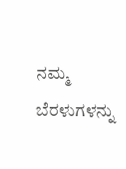ನಮ್ಮ ಬೆರಳುಗಳನ್ನು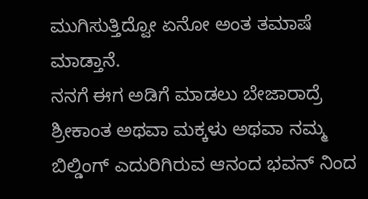ಮುಗಿಸುತ್ತಿದ್ವೋ ಏನೋ ಅಂತ ತಮಾಷೆ ಮಾಡ್ತಾನೆ.
ನನಗೆ ಈಗ ಅಡಿಗೆ ಮಾಡಲು ಬೇಜಾರಾದ್ರೆ ಶ್ರೀಕಾಂತ ಅಥವಾ ಮಕ್ಕಳು ಅಥವಾ ನಮ್ಮ ಬಿಲ್ಡಿಂಗ್ ಎದುರಿಗಿರುವ ಆನಂದ ಭವನ್ ನಿಂದ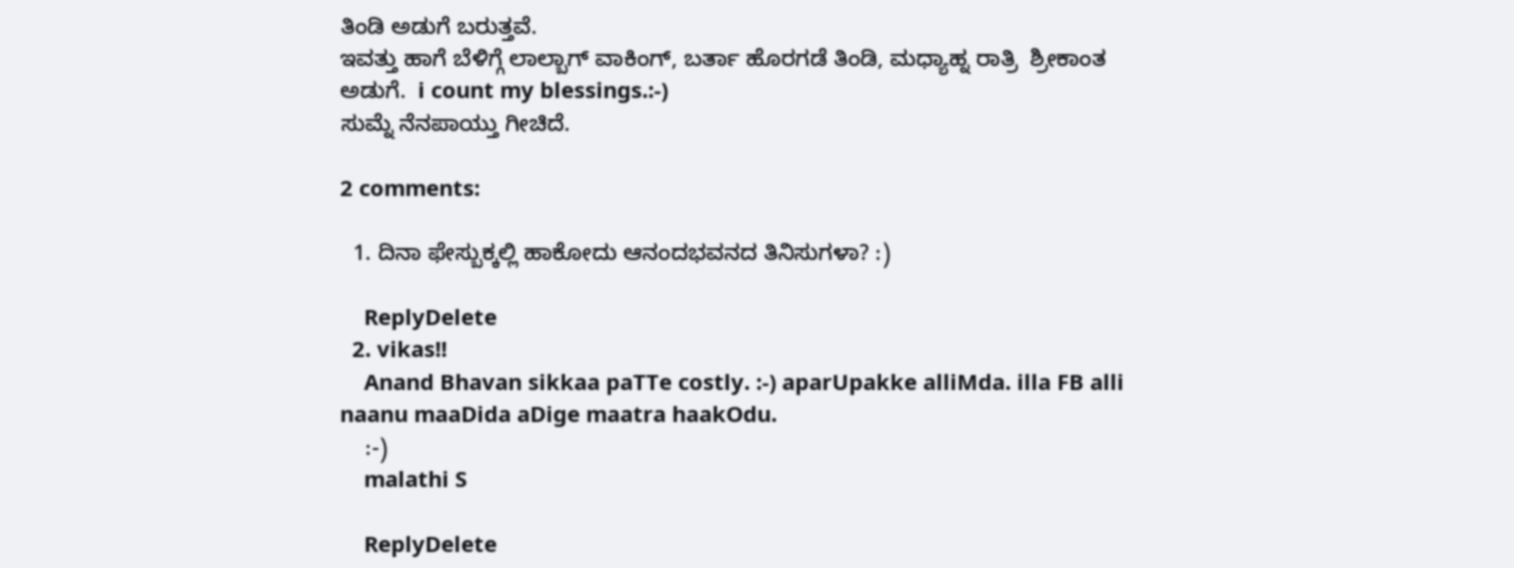ತಿಂಡಿ ಅಡುಗೆ ಬರುತ್ತವೆ.
ಇವತ್ತು ಹಾಗೆ ಬೆಳಿಗ್ಗೆ ಲಾಲ್ಬಾಗ್ ವಾಕಿಂಗ್, ಬರ್ತಾ ಹೊರಗಡೆ ತಿಂಡಿ, ಮಧ್ಯಾಹ್ನ ರಾತ್ರಿ  ಶ್ರೀಕಾಂತ ಅಡುಗೆ.  i count my blessings.:-)
ಸುಮ್ನೆ ನೆನಪಾಯ್ತು ಗೀಚಿದೆ.

2 comments:

  1. ದಿನಾ ಫೇಸ್ಬುಕ್ಕಲ್ಲಿ ಹಾಕೋದು ಆನಂದಭವನದ ತಿನಿಸುಗಳಾ? :)

    ReplyDelete
  2. vikas!!
    Anand Bhavan sikkaa paTTe costly. :-) aparUpakke alliMda. illa FB alli naanu maaDida aDige maatra haakOdu.
    :-)
    malathi S

    ReplyDelete